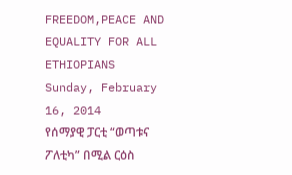FREEDOM,PEACE AND EQUALITY FOR ALL ETHIOPIANS
Sunday, February 16, 2014
የሰማያዊ ፓርቲ “ወጣቱና ፖለቲካ” በሚል ርዕስ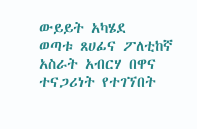ውይይት አካሄደ
ወጣቱ ጸሀፊና ፖለቲከኛ አስራት አብርሃ በዋና ተናጋሪነት የተገኘበት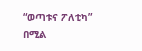“ወጣቱና ፖለቲካ” በሚል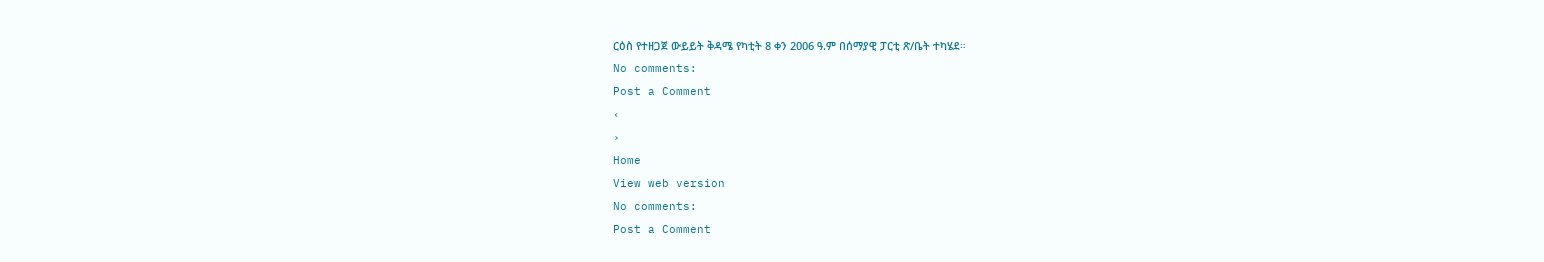ርዕስ የተዘጋጀ ውይይት ቅዳሜ የካቲት 8 ቀን 2006 ዓ.ም በሰማያዊ ፓርቲ ጽ/ቤት ተካሄደ።
No comments:
Post a Comment
‹
›
Home
View web version
No comments:
Post a Comment